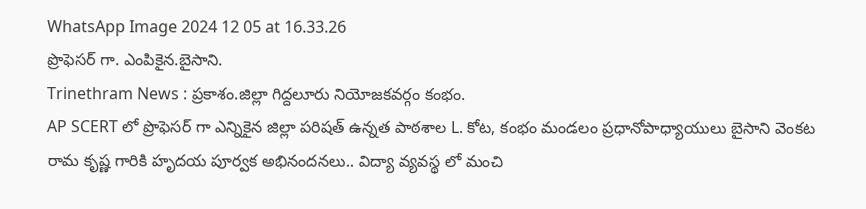WhatsApp Image 2024 12 05 at 16.33.26
ప్రొఫెసర్ గా. ఎంపికైన.బైసాని.
Trinethram News : ప్రకాశం.జిల్లా గిద్దలూరు నియోజకవర్గం కంభం.
AP SCERT లో ప్రొఫెసర్ గా ఎన్నికైన జిల్లా పరిషత్ ఉన్నత పాఠశాల L. కోట, కంభం మండలం ప్రధానోపాధ్యాయులు బైసాని వెంకట రామ కృష్ణ గారికి హృదయ పూర్వక అభినందనలు.. విద్యా వ్యవస్థ లో మంచి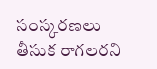సంస్కరణలు తీసుక రాగలరని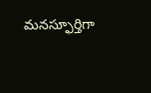మనస్ఫూర్తిగా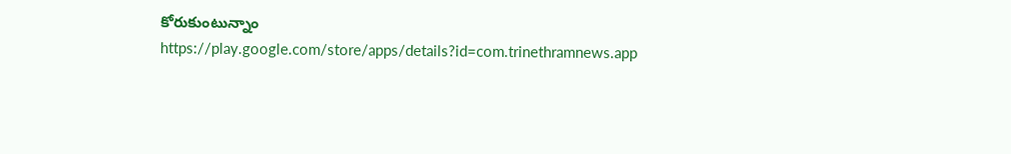కోరుకుంటున్నాం
https://play.google.com/store/apps/details?id=com.trinethramnews.app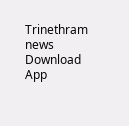Trinethram news
Download App